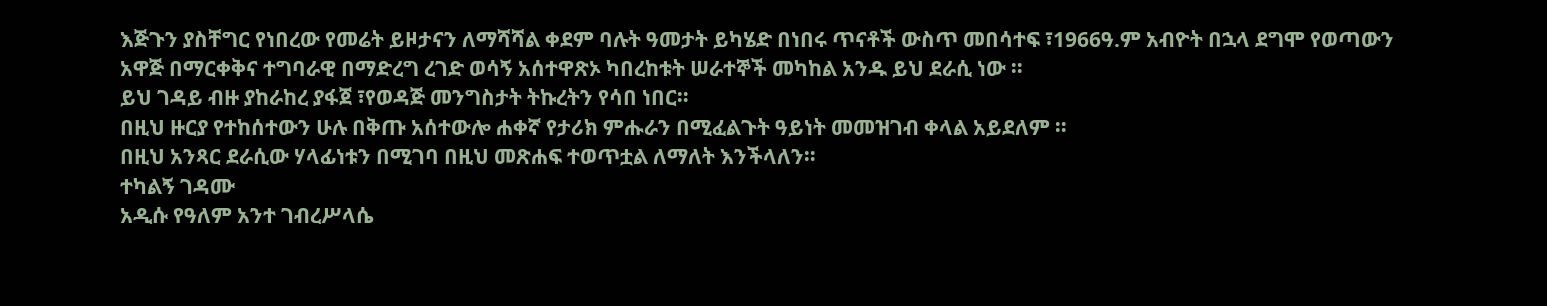እጅጉን ያስቸግር የነበረው የመሬት ይዞታናን ለማሻሻል ቀደም ባሉት ዓመታት ይካሄድ በነበሩ ጥናቶች ውስጥ መበሳተፍ ፣1966ዓ.ም አብዮት በኋላ ደግሞ የወጣውን አዋጅ በማርቀቅና ተግባራዊ በማድረግ ረገድ ወሳኝ አሰተዋጽኦ ካበረከቱት ሠራተኞች መካከል አንዱ ይህ ደራሲ ነው ።
ይህ ገዳይ ብዙ ያከራከረ ያፋጀ ፣የወዳጅ መንግስታት ትኩረትን የሳበ ነበር።
በዚህ ዙርያ የተከሰተውን ሁሉ በቅጡ አሰተውሎ ሐቀኛ የታሪክ ምሑራን በሚፈልጉት ዓይነት መመዝገብ ቀላል አይደለም ።
በዚህ አንጻር ደራሲው ሃላፊነቱን በሚገባ በዚህ መጽሐፍ ተወጥቷል ለማለት እንችላለን።
ተካልኝ ገዳሙ
አዲሱ የዓለም አንተ ገብረሥላሴ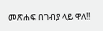መጽሐፍ በገብያ ላይ ዋለ!!